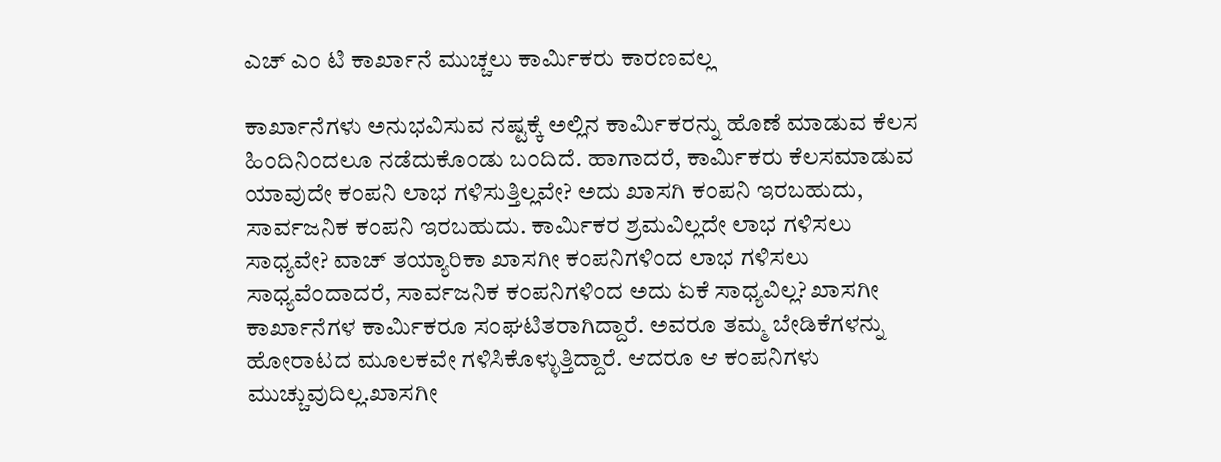ಎಚ್ ಎಂ ಟಿ ಕಾರ್ಖಾನೆ ಮುಚ್ಚಲು ಕಾರ್ಮಿಕರು ಕಾರಣವಲ್ಲ

ಕಾರ್ಖಾನೆಗಳು ಅನುಭವಿಸುವ ನಷ್ಟಕ್ಕೆ ಅಲ್ಲಿನ ಕಾರ್ಮಿಕರನ್ನು ಹೊಣೆ ಮಾಡುವ ಕೆಲಸ ಹಿಂದಿನಿಂದಲೂ ನಡೆದುಕೊಂಡು ಬಂದಿದೆ. ಹಾಗಾದರೆ, ಕಾರ್ಮಿಕರು ಕೆಲಸಮಾಡುವ ಯಾವುದೇ ಕಂಪನಿ ಲಾಭ ಗಳಿಸುತ್ತಿಲ್ಲವೇ? ಅದು ಖಾಸಗಿ ಕಂಪನಿ ಇರಬಹುದು, ಸಾರ್ವಜನಿಕ ಕಂಪನಿ ಇರಬಹುದು. ಕಾರ್ಮಿಕರ ಶ್ರಮವಿಲ್ಲದೇ ಲಾಭ ಗಳಿಸಲು ಸಾಧ್ಯವೇ? ವಾಚ್ ತಯ್ಯಾರಿಕಾ ಖಾಸಗೀ ಕಂಪನಿಗಳಿಂದ ಲಾಭ ಗಳಿಸಲು ಸಾಧ್ಯವೆಂದಾದರೆ, ಸಾರ್ವಜನಿಕ ಕಂಪನಿಗಳಿಂದ ಅದು ಏಕೆ ಸಾಧ್ಯವಿಲ್ಲ? ಖಾಸಗೀ ಕಾರ್ಖಾನೆಗಳ ಕಾರ್ಮಿಕರೂ ಸಂಘಟಿತರಾಗಿದ್ದಾರೆ. ಅವರೂ ತಮ್ಮ ಬೇಡಿಕೆಗಳನ್ನು ಹೋರಾಟದ ಮೂಲಕವೇ ಗಳಿಸಿಕೊಳ್ಳುತ್ತಿದ್ದಾರೆ. ಆದರೂ ಆ ಕಂಪನಿಗಳು ಮುಚ್ಚುವುದಿಲ್ಲ.ಖಾಸಗೀ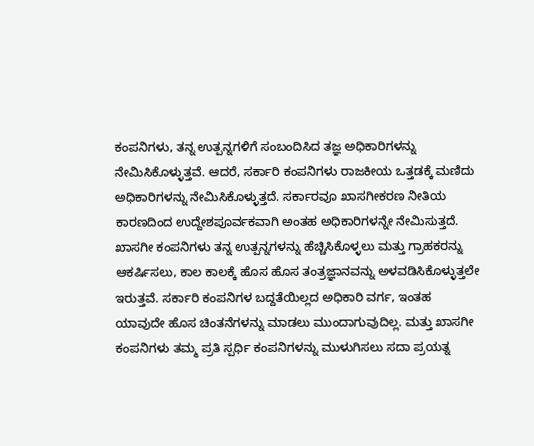ಕಂಪನಿಗಳು, ತನ್ನ ಉತ್ಪನ್ನಗಳಿಗೆ ಸಂಬಂದಿಸಿದ ತಜ್ಞ ಅಧಿಕಾರಿಗಳನ್ನು ನೇಮಿಸಿಕೊಳ್ಳುತ್ತವೆ. ಆದರೆ, ಸರ್ಕಾರಿ ಕಂಪನಿಗಳು ರಾಜಕೀಯ ಒತ್ತಡಕ್ಕೆ ಮಣಿದು ಅಧಿಕಾರಿಗಳನ್ನು ನೇಮಿಸಿಕೊಳ್ಳುತ್ತದೆ. ಸರ್ಕಾರವೂ ಖಾಸಗೀಕರಣ ನೀತಿಯ ಕಾರಣದಿಂದ ಉದ್ದೇಶಪೂರ್ವಕವಾಗಿ ಅಂತಹ ಅಧಿಕಾರಿಗಳನ್ನೇ ನೇಮಿಸುತ್ತದೆ. ಖಾಸಗೀ ಕಂಪನಿಗಳು ತನ್ನ ಉತ್ಪನ್ನಗಳನ್ನು ಹೆಚ್ಚಿಸಿಕೊಳ್ಳಲು ಮತ್ತು ಗ್ರಾಹಕರನ್ನು ಆಕರ್ಷಿಸಲು, ಕಾಲ ಕಾಲಕ್ಕೆ ಹೊಸ ಹೊಸ ತಂತ್ರಜ್ಞಾನವನ್ನು ಅಳವಡಿಸಿಕೊಳ್ಳುತ್ತಲೇ ಇರುತ್ತವೆ. ಸರ್ಕಾರಿ ಕಂಪನಿಗಳ ಬದ್ದತೆಯಿಲ್ಲದ ಅಧಿಕಾರಿ ವರ್ಗ, ಇಂತಹ ಯಾವುದೇ ಹೊಸ ಚಿಂತನೆಗಳನ್ನು ಮಾಡಲು ಮುಂದಾಗುವುದಿಲ್ಲ. ಮತ್ತು ಖಾಸಗೀ ಕಂಪನಿಗಳು ತಮ್ಮ ಪ್ರತಿ ಸ್ಪರ್ಧಿ ಕಂಪನಿಗಳನ್ನು ಮುಳುಗಿಸಲು ಸದಾ ಪ್ರಯತ್ನ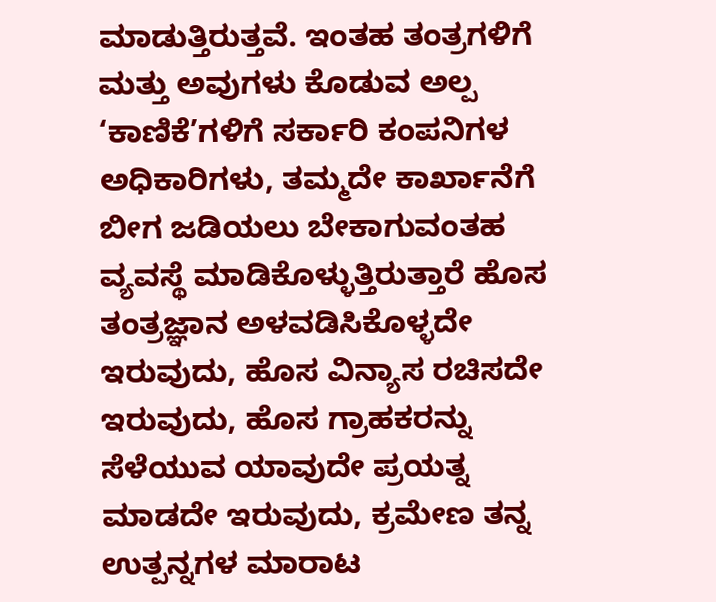ಮಾಡುತ್ತಿರುತ್ತವೆ. ಇಂತಹ ತಂತ್ರಗಳಿಗೆ ಮತ್ತು ಅವುಗಳು ಕೊಡುವ ಅಲ್ಪ ‘ಕಾಣಿಕೆ’ಗಳಿಗೆ ಸರ್ಕಾರಿ ಕಂಪನಿಗಳ ಅಧಿಕಾರಿಗಳು, ತಮ್ಮದೇ ಕಾರ್ಖಾನೆಗೆ ಬೀಗ ಜಡಿಯಲು ಬೇಕಾಗುವಂತಹ ವ್ಯವಸ್ಥೆ ಮಾಡಿಕೊಳ್ಳುತ್ತಿರುತ್ತಾರೆ ಹೊಸ ತಂತ್ರಜ್ಞಾನ ಅಳವಡಿಸಿಕೊಳ್ಳದೇ ಇರುವುದು, ಹೊಸ ವಿನ್ಯಾಸ ರಚಿಸದೇ ಇರುವುದು, ಹೊಸ ಗ್ರಾಹಕರನ್ನು ಸೆಳೆಯುವ ಯಾವುದೇ ಪ್ರಯತ್ನ ಮಾಡದೇ ಇರುವುದು, ಕ್ರಮೇಣ ತನ್ನ ಉತ್ಪನ್ನಗಳ ಮಾರಾಟ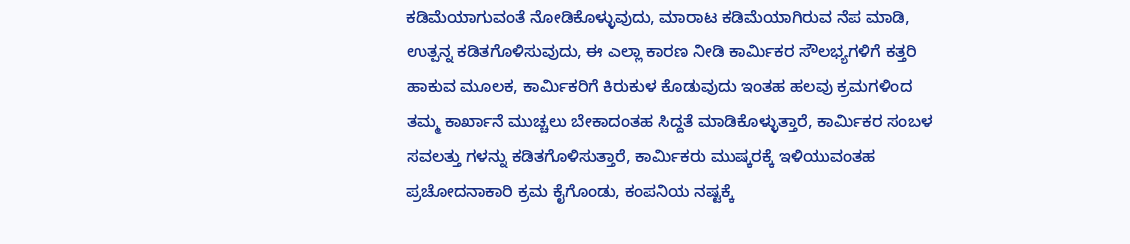ಕಡಿಮೆಯಾಗುವಂತೆ ನೋಡಿಕೊಳ್ಳುವುದು, ಮಾರಾಟ ಕಡಿಮೆಯಾಗಿರುವ ನೆಪ ಮಾಡಿ, ಉತ್ಪನ್ನ ಕಡಿತಗೊಳಿಸುವುದು, ಈ ಎಲ್ಲಾ ಕಾರಣ ನೀಡಿ ಕಾರ್ಮಿಕರ ಸೌಲಭ್ಯಗಳಿಗೆ ಕತ್ತರಿ ಹಾಕುವ ಮೂಲಕ, ಕಾರ್ಮಿಕರಿಗೆ ಕಿರುಕುಳ ಕೊಡುವುದು ಇಂತಹ ಹಲವು ಕ್ರಮಗಳಿಂದ ತಮ್ಮ ಕಾರ್ಖಾನೆ ಮುಚ್ಚಲು ಬೇಕಾದಂತಹ ಸಿದ್ದತೆ ಮಾಡಿಕೊಳ್ಳುತ್ತಾರೆ, ಕಾರ್ಮಿಕರ ಸಂಬಳ ಸವಲತ್ತು ಗಳನ್ನು ಕಡಿತಗೊಳಿಸುತ್ತಾರೆ, ಕಾರ್ಮಿಕರು ಮುಷ್ಕರಕ್ಕೆ ಇಳಿಯುವಂತಹ ಪ್ರಚೋದನಾಕಾರಿ ಕ್ರಮ ಕೈಗೊಂಡು, ಕಂಪನಿಯ ನಷ್ಟಕ್ಕೆ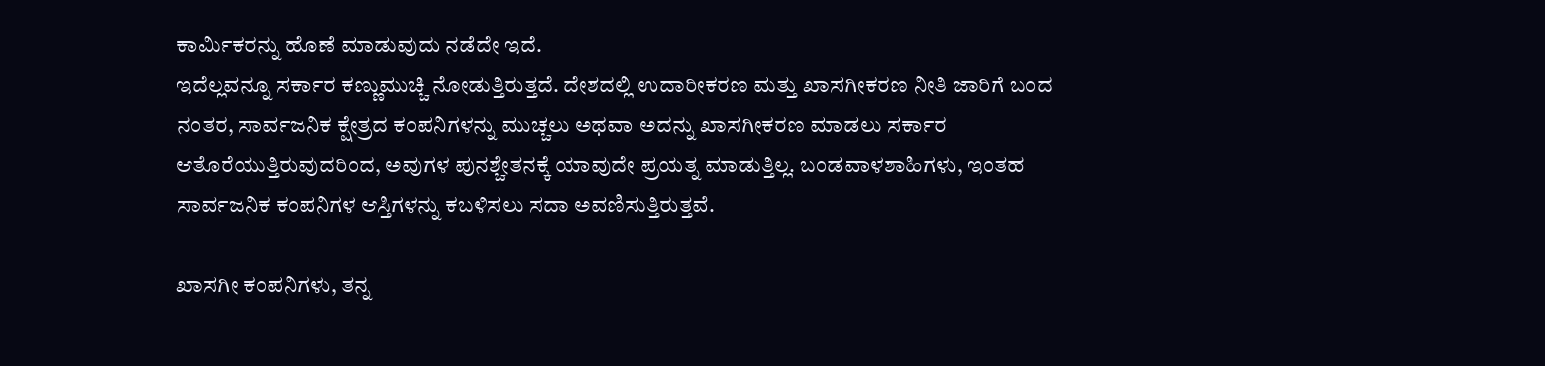ಕಾರ್ಮಿಕರನ್ನು ಹೊಣೆ ಮಾಡುವುದು ನಡೆದೇ ಇದೆ.
ಇದೆಲ್ಲವನ್ನೂ ಸರ್ಕಾರ ಕಣ್ಣುಮುಚ್ಚಿ ನೋಡುತ್ತಿರುತ್ತದೆ. ದೇಶದಲ್ಲಿ ಉದಾರೀಕರಣ ಮತ್ತು ಖಾಸಗೀಕರಣ ನೀತಿ ಜಾರಿಗೆ ಬಂದ ನಂತರ, ಸಾರ್ವಜನಿಕ ಕ್ಷೇತ್ರದ ಕಂಪನಿಗಳನ್ನು ಮುಚ್ಚಲು ಅಥವಾ ಅದನ್ನು ಖಾಸಗೀಕರಣ ಮಾಡಲು ಸರ್ಕಾರ ಆತೊರೆಯುತ್ತಿರುವುದರಿಂದ, ಅವುಗಳ ಪುನಶ್ಚೇತನಕ್ಕೆ ಯಾವುದೇ ಪ್ರಯತ್ನ ಮಾಡುತ್ತಿಲ್ಲ. ಬಂಡವಾಳಶಾಹಿಗಳು, ಇಂತಹ ಸಾರ್ವಜನಿಕ ಕಂಪನಿಗಳ ಆಸ್ತಿಗಳನ್ನು ಕಬಳಿಸಲು ಸದಾ ಅವಣಿಸುತ್ತಿರುತ್ತವೆ.

ಖಾಸಗೀ ಕಂಪನಿಗಳು, ತನ್ನ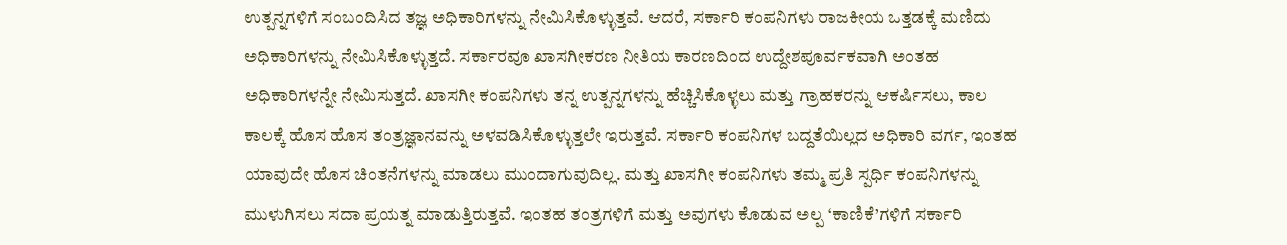ಉತ್ಪನ್ನಗಳಿಗೆ ಸಂಬಂದಿಸಿದ ತಜ್ಞ ಅಧಿಕಾರಿಗಳನ್ನು ನೇಮಿಸಿಕೊಳ್ಳುತ್ತವೆ. ಆದರೆ, ಸರ್ಕಾರಿ ಕಂಪನಿಗಳು ರಾಜಕೀಯ ಒತ್ತಡಕ್ಕೆ ಮಣಿದು ಅಧಿಕಾರಿಗಳನ್ನು ನೇಮಿಸಿಕೊಳ್ಳುತ್ತದೆ. ಸರ್ಕಾರವೂ ಖಾಸಗೀಕರಣ ನೀತಿಯ ಕಾರಣದಿಂದ ಉದ್ದೇಶಪೂರ್ವಕವಾಗಿ ಅಂತಹ ಅಧಿಕಾರಿಗಳನ್ನೇ ನೇಮಿಸುತ್ತದೆ. ಖಾಸಗೀ ಕಂಪನಿಗಳು ತನ್ನ ಉತ್ಪನ್ನಗಳನ್ನು ಹೆಚ್ಚಿಸಿಕೊಳ್ಳಲು ಮತ್ತು ಗ್ರಾಹಕರನ್ನು ಆಕರ್ಷಿಸಲು, ಕಾಲ ಕಾಲಕ್ಕೆ ಹೊಸ ಹೊಸ ತಂತ್ರಜ್ಞಾನವನ್ನು ಅಳವಡಿಸಿಕೊಳ್ಳುತ್ತಲೇ ಇರುತ್ತವೆ. ಸರ್ಕಾರಿ ಕಂಪನಿಗಳ ಬದ್ದತೆಯಿಲ್ಲದ ಅಧಿಕಾರಿ ವರ್ಗ, ಇಂತಹ ಯಾವುದೇ ಹೊಸ ಚಿಂತನೆಗಳನ್ನು ಮಾಡಲು ಮುಂದಾಗುವುದಿಲ್ಲ. ಮತ್ತು ಖಾಸಗೀ ಕಂಪನಿಗಳು ತಮ್ಮ ಪ್ರತಿ ಸ್ಪರ್ಧಿ ಕಂಪನಿಗಳನ್ನು ಮುಳುಗಿಸಲು ಸದಾ ಪ್ರಯತ್ನ ಮಾಡುತ್ತಿರುತ್ತವೆ. ಇಂತಹ ತಂತ್ರಗಳಿಗೆ ಮತ್ತು ಅವುಗಳು ಕೊಡುವ ಅಲ್ಪ ‘ಕಾಣಿಕೆ’ಗಳಿಗೆ ಸರ್ಕಾರಿ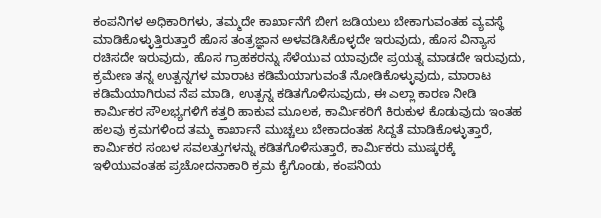ಕಂಪನಿಗಳ ಅಧಿಕಾರಿಗಳು, ತಮ್ಮದೇ ಕಾರ್ಖಾನೆಗೆ ಬೀಗ ಜಡಿಯಲು ಬೇಕಾಗುವಂತಹ ವ್ಯವಸ್ಥೆ ಮಾಡಿಕೊಳ್ಳುತ್ತಿರುತ್ತಾರೆ ಹೊಸ ತಂತ್ರಜ್ಞಾನ ಅಳವಡಿಸಿಕೊಳ್ಳದೇ ಇರುವುದು, ಹೊಸ ವಿನ್ಯಾಸ ರಚಿಸದೇ ಇರುವುದು, ಹೊಸ ಗ್ರಾಹಕರನ್ನು ಸೆಳೆಯುವ ಯಾವುದೇ ಪ್ರಯತ್ನ ಮಾಡದೇ ಇರುವುದು, ಕ್ರಮೇಣ ತನ್ನ ಉತ್ಪನ್ನಗಳ ಮಾರಾಟ ಕಡಿಮೆಯಾಗುವಂತೆ ನೋಡಿಕೊಳ್ಳುವುದು, ಮಾರಾಟ ಕಡಿಮೆಯಾಗಿರುವ ನೆಪ ಮಾಡಿ, ಉತ್ಪನ್ನ ಕಡಿತಗೊಳಿಸುವುದು, ಈ ಎಲ್ಲಾ ಕಾರಣ ನೀಡಿ ಕಾರ್ಮಿಕರ ಸೌಲಭ್ಯಗಳಿಗೆ ಕತ್ತರಿ ಹಾಕುವ ಮೂಲಕ, ಕಾರ್ಮಿಕರಿಗೆ ಕಿರುಕುಳ ಕೊಡುವುದು ಇಂತಹ ಹಲವು ಕ್ರಮಗಳಿಂದ ತಮ್ಮ ಕಾರ್ಖಾನೆ ಮುಚ್ಚಲು ಬೇಕಾದಂತಹ ಸಿದ್ದತೆ ಮಾಡಿಕೊಳ್ಳುತ್ತಾರೆ, ಕಾರ್ಮಿಕರ ಸಂಬಳ ಸವಲತ್ತುಗಳನ್ನು ಕಡಿತಗೊಳಿಸುತ್ತಾರೆ, ಕಾರ್ಮಿಕರು ಮುಷ್ಕರಕ್ಕೆ ಇಳಿಯುವಂತಹ ಪ್ರಚೋದನಾಕಾರಿ ಕ್ರಮ ಕೈಗೊಂಡು, ಕಂಪನಿಯ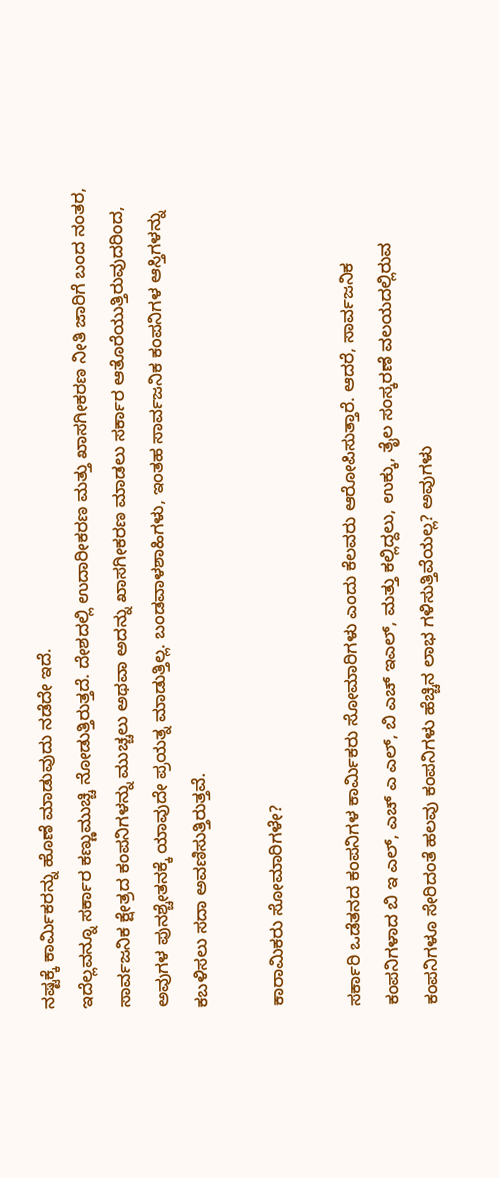ನಷ್ಟಕ್ಕೆ ಕಾರ್ಮಿಕರನ್ನು ಹೊಣೆ ಮಾಡುವುದು ನಡೆದೇ ಇದೆ.
ಇದೆಲ್ಲವನ್ನೂ ಸರ್ಕಾರ ಕಣ್ಣುಮುಚ್ಚಿ ನೋಡುತ್ತಿರುತ್ತದೆ. ದೇಶದಲ್ಲಿ ಉದಾರೀಕರಣ ಮತ್ತು ಖಾಸಗೀಕರಣ ನೀತಿ ಜಾರಿಗೆ ಬಂದ ನಂತರ, ಸಾರ್ವಜನಿಕ ಕ್ಷೇತ್ರದ ಕಂಪನಿಗಳನ್ನು ಮುಚ್ಚಲು ಅಥವಾ ಅದನ್ನು ಖಾಸಗೀಕರಣ ಮಾಡಲು ಸರ್ಕಾರ ಆತೊರೆಯುತ್ತಿರುವುದರಿಂದ, ಅವುಗಳ ಪುನಶ್ಚೇತನಕ್ಕೆ ಯಾವುದೇ ಪ್ರಯತ್ನ ಮಾಡುತ್ತಿಲ್ಲ. ಬಂಡವಾಳಶಾಹಿಗಳು, ಇಂತಹ ಸಾರ್ವಜನಿಕ ಕಂಪನಿಗಳ ಆಸ್ತಿಗಳನ್ನು ಕಬಳಿಸಲು ಸದಾ ಅವಣಿಸುತ್ತಿರುತ್ತವೆ.

ಕಾರಾಮಿಕರು ಸೋಮಾರಿಗಳೇ?

ಸರ್ಕಾರಿ ಒಡೆತನದ ಕಂಪನಿಗಳ ಕಾರ್ಮಿಕರು ಸೋಮಾರಿಗಳು ಎಂದು ಕೆಲವರು ಆರೋಪಿಸುತ್ತಾರೆ. ಆದರೆ, ಸಾರ್ವಜನಿಕ ಕಂಪನಿಗಳಾದ ಬಿ ಇ ಎಲ್, ಎಚ್ ಎ ಎಲ್, ಬಿ ಎಚ್ ಇಎಲ್, ಮತ್ತು ಕಲ್ಲಿದ್ದಲು, ಉಕ್ಕು, ತೈಲ ಸಂಸ್ಕರಣೆ ವಲಯದಲ್ಲಿರುವ ಕಂಪನಿಗಳೂ ಸೇರಿದಂತೆ ಹಲವು ಕಂಪನಿಗಳು ಹೆಚ್ಚಿನ ಲಾಭ ಗಳಿಸುತ್ತಿವೆಯಲ್ಲ? ಅವುಗಳು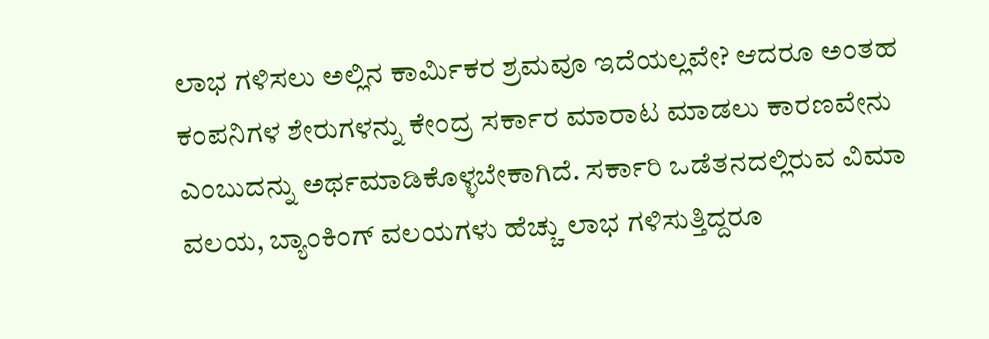ಲಾಭ ಗಳಿಸಲು ಅಲ್ಲಿನ ಕಾರ್ಮಿಕರ ಶ್ರಮವೂ ಇದೆಯಲ್ಲವೇ? ಆದರೂ ಅಂತಹ ಕಂಪನಿಗಳ ಶೇರುಗಳನ್ನು ಕೇಂದ್ರ ಸರ್ಕಾರ ಮಾರಾಟ ಮಾಡಲು ಕಾರಣವೇನು ಎಂಬುದನ್ನು ಅರ್ಥಮಾಡಿಕೊಳ್ಳಬೇಕಾಗಿದೆ. ಸರ್ಕಾರಿ ಒಡೆತನದಲ್ಲಿರುವ ವಿಮಾ ವಲಯ, ಬ್ಯಾಂಕಿಂಗ್ ವಲಯಗಳು ಹೆಚ್ಚು ಲಾಭ ಗಳಿಸುತ್ತಿದ್ದರೂ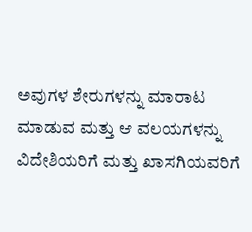ಅವುಗಳ ಶೇರುಗಳನ್ನು ಮಾರಾಟ ಮಾಡುವ ಮತ್ತು ಆ ವಲಯಗಳನ್ನು ವಿದೇಶಿಯರಿಗೆ ಮತ್ತು ಖಾಸಗಿಯವರಿಗೆ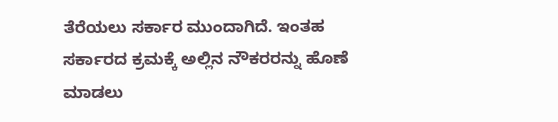ತೆರೆಯಲು ಸರ್ಕಾರ ಮುಂದಾಗಿದೆ. ಇಂತಹ ಸರ್ಕಾರದ ಕ್ರಮಕ್ಕೆ ಅಲ್ಲಿನ ನೌಕರರನ್ನು ಹೊಣೆ ಮಾಡಲು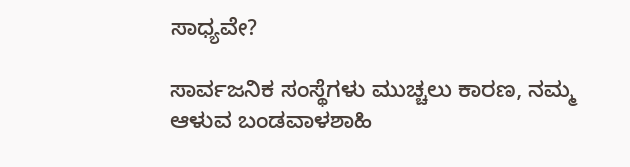ಸಾಧ್ಯವೇ?

ಸಾರ್ವಜನಿಕ ಸಂಸ್ಥೆಗಳು ಮುಚ್ಚಲು ಕಾರಣ, ನಮ್ಮ ಆಳುವ ಬಂಡವಾಳಶಾಹಿ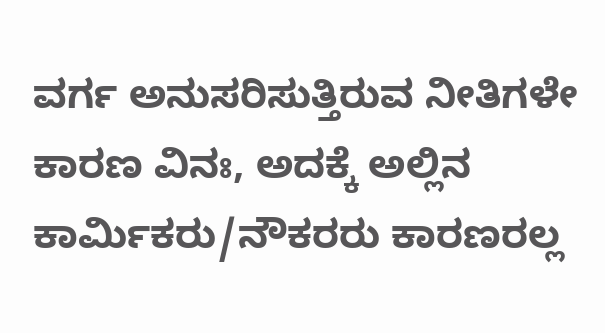ವರ್ಗ ಅನುಸರಿಸುತ್ತಿರುವ ನೀತಿಗಳೇ ಕಾರಣ ವಿನಃ, ಅದಕ್ಕೆ ಅಲ್ಲಿನ ಕಾರ್ಮಿಕರು/ನೌಕರರು ಕಾರಣರಲ್ಲ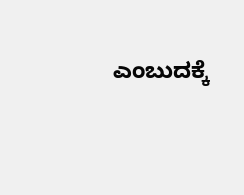ಎಂಬುದಕ್ಕೆ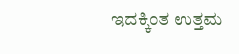ಇದಕ್ಕಿಂತ ಉತ್ತಮ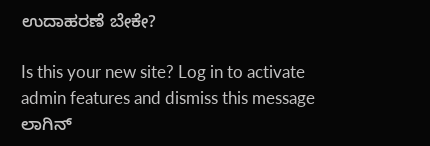ಉದಾಹರಣೆ ಬೇಕೇ?

Is this your new site? Log in to activate admin features and dismiss this message
ಲಾಗಿನ್